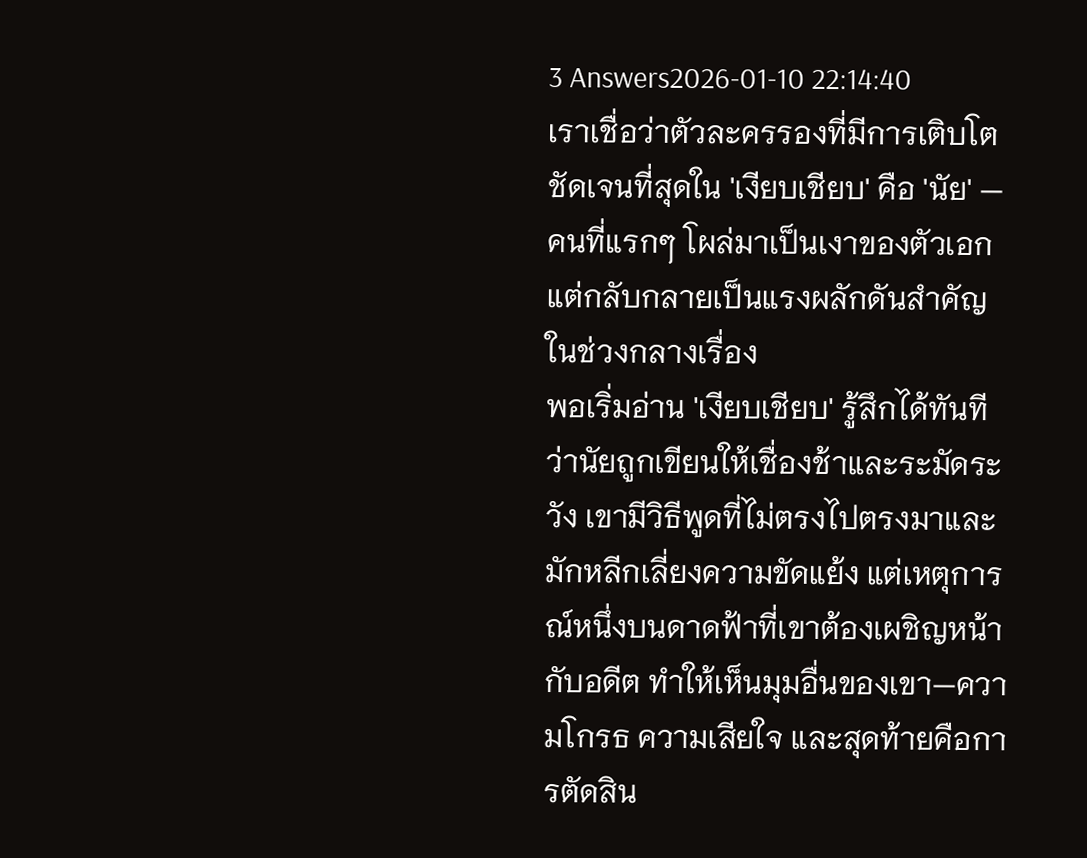3 Answers2026-01-10 22:14:40
เราเชื่อว่าตัวละครรองที่มีการเติบโตชัดเจนที่สุดใน 'เงียบเชียบ' คือ 'นัย' — คนที่แรกๆ โผล่มาเป็นเงาของตัวเอก แต่กลับกลายเป็นแรงผลักดันสำคัญในช่วงกลางเรื่อง
พอเริ่มอ่าน 'เงียบเชียบ' รู้สึกได้ทันทีว่านัยถูกเขียนให้เชื่องช้าและระมัดระวัง เขามีวิธีพูดที่ไม่ตรงไปตรงมาและมักหลีกเลี่ยงความขัดแย้ง แต่เหตุการณ์หนึ่งบนดาดฟ้าที่เขาต้องเผชิญหน้ากับอดีต ทำให้เห็นมุมอื่นของเขา—ความโกรธ ความเสียใจ และสุดท้ายคือการตัดสิน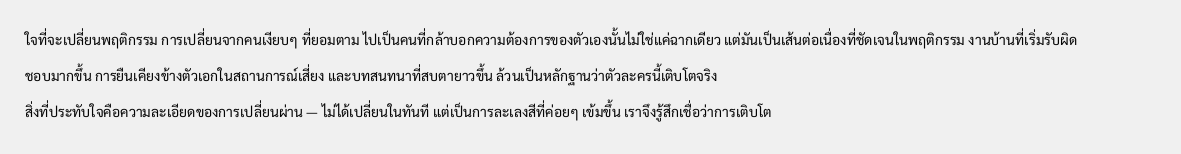ใจที่จะเปลี่ยนพฤติกรรม การเปลี่ยนจากคนเงียบๆ ที่ยอมตาม ไปเป็นคนที่กล้าบอกความต้องการของตัวเองนั้นไม่ใช่แค่ฉากเดียว แต่มันเป็นเส้นต่อเนื่องที่ชัดเจนในพฤติกรรม งานบ้านที่เริ่มรับผิดชอบมากขึ้น การยืนเคียงข้างตัวเอกในสถานการณ์เสี่ยง และบทสนทนาที่สบตายาวขึ้น ล้วนเป็นหลักฐานว่าตัวละครนี้เติบโตจริง
สิ่งที่ประทับใจคือความละเอียดของการเปลี่ยนผ่าน — ไม่ได้เปลี่ยนในทันที แต่เป็นการละเลงสีที่ค่อยๆ เข้มขึ้น เราจึงรู้สึกเชื่อว่าการเติบโต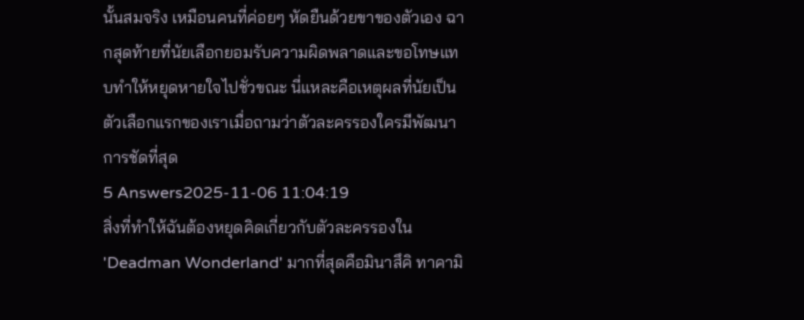นั้นสมจริง เหมือนคนที่ค่อยๆ หัดยืนด้วยขาของตัวเอง ฉากสุดท้ายที่นัยเลือกยอมรับความผิดพลาดและขอโทษแทบทำให้หยุดหายใจไปชั่วขณะ นี่แหละคือเหตุผลที่นัยเป็นตัวเลือกแรกของเราเมื่อถามว่าตัวละครรองใครมีพัฒนาการชัดที่สุด
5 Answers2025-11-06 11:04:19
สิ่งที่ทำให้ฉันต้องหยุดคิดเกี่ยวกับตัวละครรองใน 'Deadman Wonderland' มากที่สุดคือมินาสึคิ ทาคามิ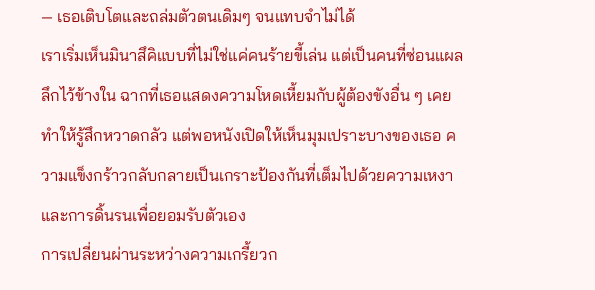— เธอเติบโตและถล่มตัวตนเดิมๆ จนแทบจำไม่ได้
เราเริ่มเห็นมินาสึคิแบบที่ไม่ใช่แค่คนร้ายขี้เล่น แต่เป็นคนที่ซ่อนแผลลึกไว้ข้างใน ฉากที่เธอแสดงความโหดเหี้ยมกับผู้ต้องขังอื่น ๆ เคยทำให้รู้สึกหวาดกลัว แต่พอหนังเปิดให้เห็นมุมเปราะบางของเธอ ความแข็งกร้าวกลับกลายเป็นเกราะป้องกันที่เต็มไปด้วยความเหงาและการดิ้นรนเพื่อยอมรับตัวเอง
การเปลี่ยนผ่านระหว่างความเกรี้ยวก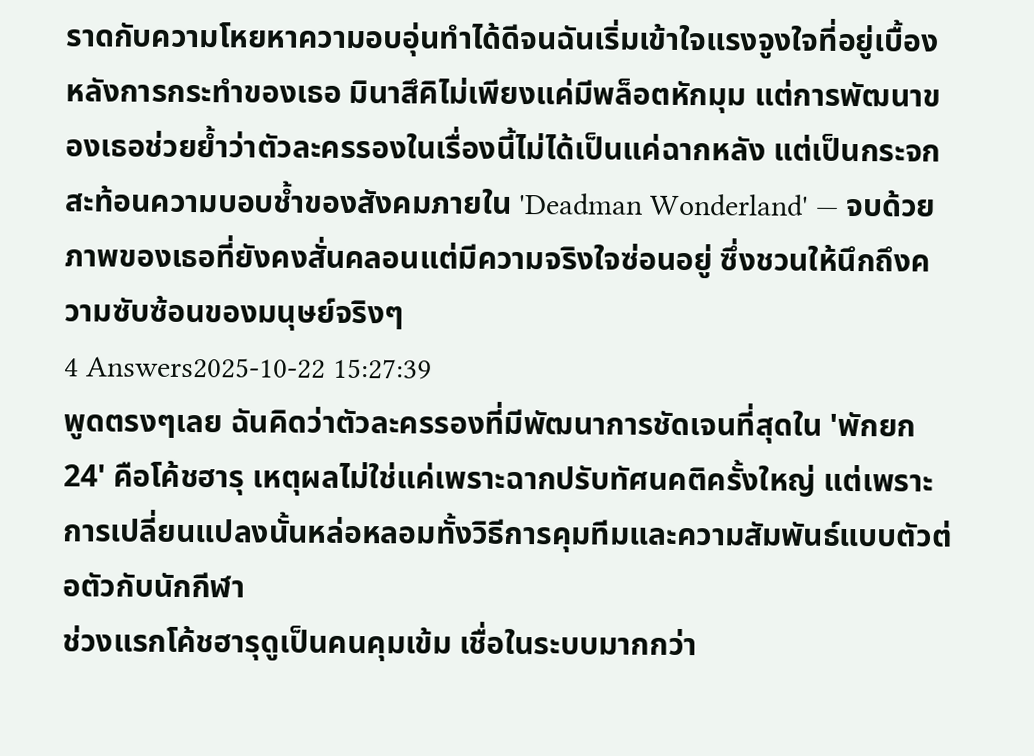ราดกับความโหยหาความอบอุ่นทำได้ดีจนฉันเริ่มเข้าใจแรงจูงใจที่อยู่เบื้องหลังการกระทำของเธอ มินาสึคิไม่เพียงแค่มีพล็อตหักมุม แต่การพัฒนาของเธอช่วยย้ำว่าตัวละครรองในเรื่องนี้ไม่ได้เป็นแค่ฉากหลัง แต่เป็นกระจกสะท้อนความบอบช้ำของสังคมภายใน 'Deadman Wonderland' — จบด้วยภาพของเธอที่ยังคงสั่นคลอนแต่มีความจริงใจซ่อนอยู่ ซึ่งชวนให้นึกถึงความซับซ้อนของมนุษย์จริงๆ
4 Answers2025-10-22 15:27:39
พูดตรงๆเลย ฉันคิดว่าตัวละครรองที่มีพัฒนาการชัดเจนที่สุดใน 'พักยก 24' คือโค้ชฮารุ เหตุผลไม่ใช่แค่เพราะฉากปรับทัศนคติครั้งใหญ่ แต่เพราะการเปลี่ยนแปลงนั้นหล่อหลอมทั้งวิธีการคุมทีมและความสัมพันธ์แบบตัวต่อตัวกับนักกีฬา
ช่วงแรกโค้ชฮารุดูเป็นคนคุมเข้ม เชื่อในระบบมากกว่า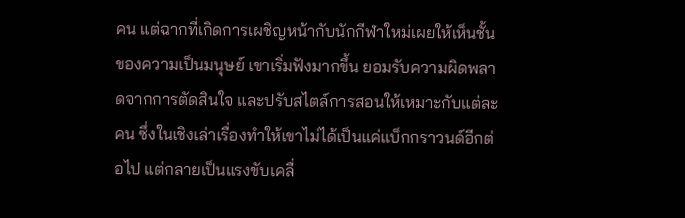คน แต่ฉากที่เกิดการเผชิญหน้ากับนักกีฬาใหม่เผยให้เห็นชั้นของความเป็นมนุษย์ เขาเริ่มฟังมากขึ้น ยอมรับความผิดพลาดจากการตัดสินใจ และปรับสไตล์การสอนให้เหมาะกับแต่ละคน ซึ่งในเชิงเล่าเรื่องทำให้เขาไม่ได้เป็นแค่แบ็กกราวนด์อีกต่อไป แต่กลายเป็นแรงขับเคลื่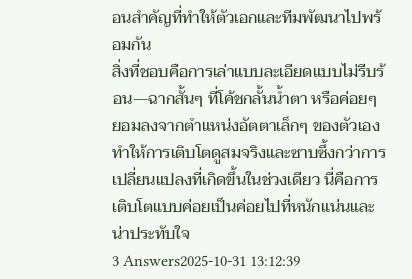อนสำคัญที่ทำให้ตัวเอกและทีมพัฒนาไปพร้อมกัน
สิ่งที่ชอบคือการเล่าแบบละเอียดแบบไม่รีบร้อน—ฉากสั้นๆ ที่โค้ชกลั้นน้ำตา หรือค่อยๆ ยอมลงจากตำแหน่งอัตตาเล็กๆ ของตัวเอง ทำให้การเติบโตดูสมจริงและซาบซึ้งกว่าการเปลี่ยนแปลงที่เกิดขึ้นในช่วงเดียว นี่คือการเติบโตแบบค่อยเป็นค่อยไปที่หนักแน่นและน่าประทับใจ
3 Answers2025-10-31 13:12:39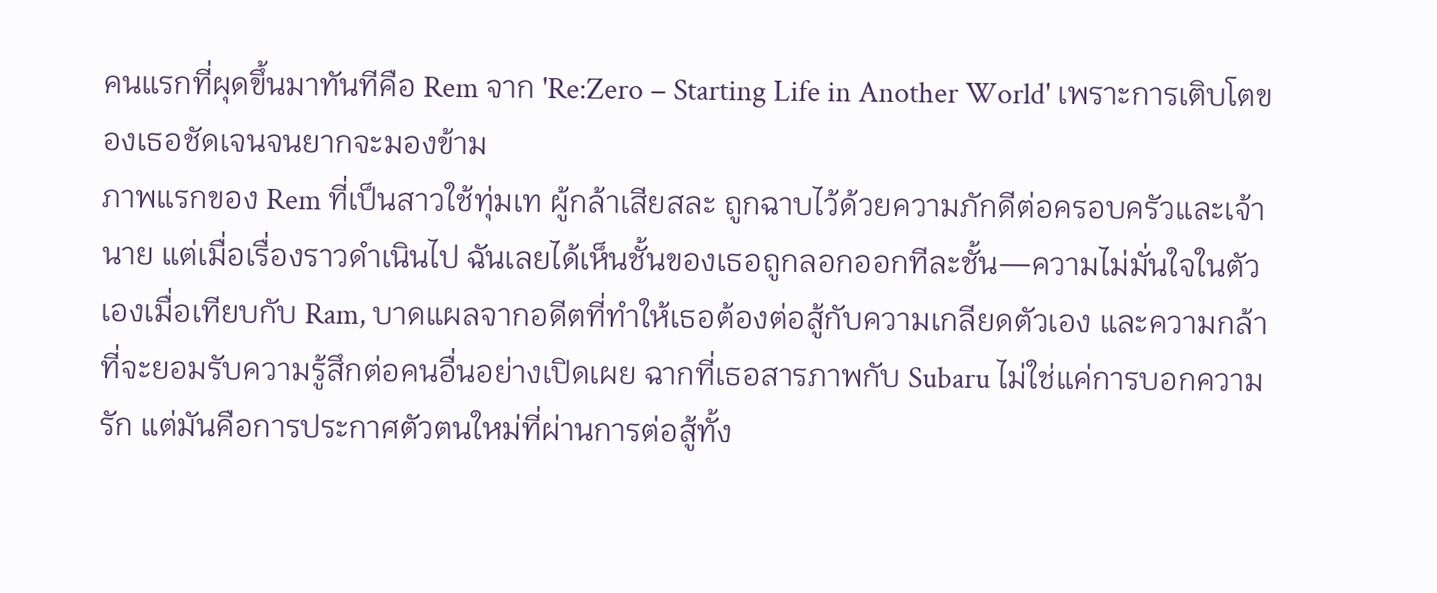คนแรกที่ผุดขึ้นมาทันทีคือ Rem จาก 'Re:Zero − Starting Life in Another World' เพราะการเติบโตของเธอชัดเจนจนยากจะมองข้าม
ภาพแรกของ Rem ที่เป็นสาวใช้ทุ่มเท ผู้กล้าเสียสละ ถูกฉาบไว้ด้วยความภักดีต่อครอบครัวและเจ้านาย แต่เมื่อเรื่องราวดำเนินไป ฉันเลยได้เห็นชั้นของเธอถูกลอกออกทีละชั้น—ความไม่มั่นใจในตัวเองเมื่อเทียบกับ Ram, บาดแผลจากอดีตที่ทำให้เธอต้องต่อสู้กับความเกลียดตัวเอง และความกล้าที่จะยอมรับความรู้สึกต่อคนอื่นอย่างเปิดเผย ฉากที่เธอสารภาพกับ Subaru ไม่ใช่แค่การบอกความรัก แต่มันคือการประกาศตัวตนใหม่ที่ผ่านการต่อสู้ทั้ง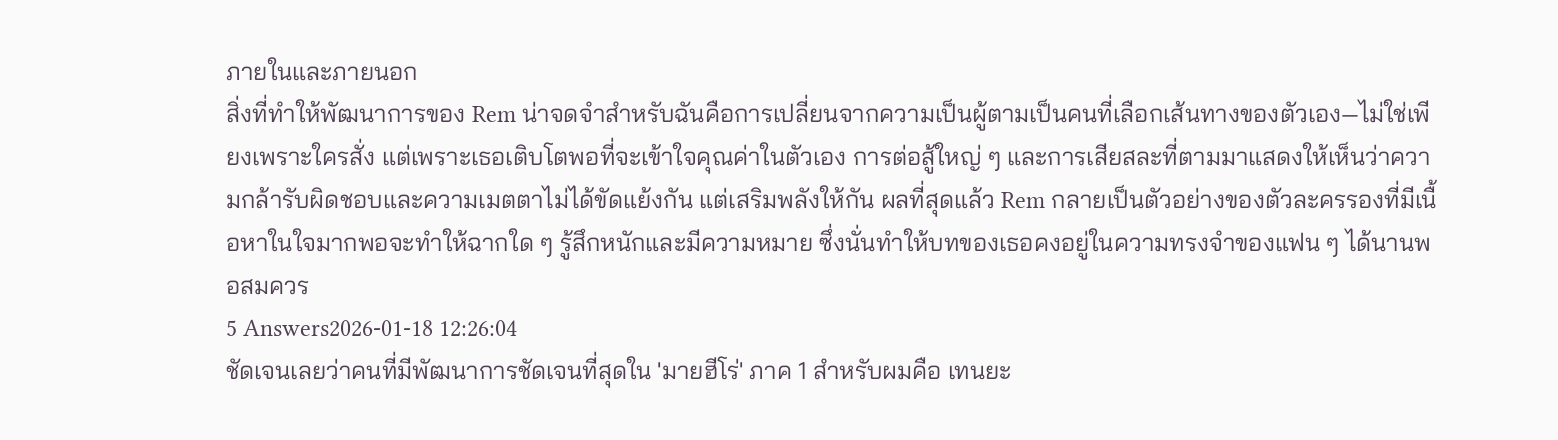ภายในและภายนอก
สิ่งที่ทำให้พัฒนาการของ Rem น่าจดจำสำหรับฉันคือการเปลี่ยนจากความเป็นผู้ตามเป็นคนที่เลือกเส้นทางของตัวเอง—ไม่ใช่เพียงเพราะใครสั่ง แต่เพราะเธอเติบโตพอที่จะเข้าใจคุณค่าในตัวเอง การต่อสู้ใหญ่ ๆ และการเสียสละที่ตามมาแสดงให้เห็นว่าความกล้ารับผิดชอบและความเมตตาไม่ได้ขัดแย้งกัน แต่เสริมพลังให้กัน ผลที่สุดแล้ว Rem กลายเป็นตัวอย่างของตัวละครรองที่มีเนื้อหาในใจมากพอจะทำให้ฉากใด ๆ รู้สึกหนักและมีความหมาย ซึ่งนั่นทำให้บทของเธอคงอยู่ในความทรงจำของแฟน ๆ ได้นานพอสมควร
5 Answers2026-01-18 12:26:04
ชัดเจนเลยว่าคนที่มีพัฒนาการชัดเจนที่สุดใน 'มายฮีโร่' ภาค 1 สำหรับผมคือ เทนยะ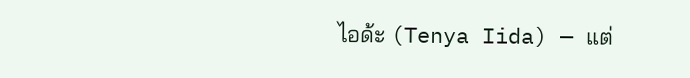ไอด้ะ (Tenya Iida) — แต่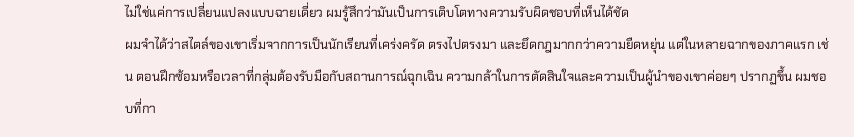ไม่ใช่แค่การเปลี่ยนแปลงแบบฉายเดี่ยว ผมรู้สึกว่ามันเป็นการเติบโตทางความรับผิดชอบที่เห็นได้ชัด
ผมจำได้ว่าสไตล์ของเขาเริ่มจากการเป็นนักเรียนที่เคร่งครัด ตรงไปตรงมา และยึดกฎมากกว่าความยืดหยุ่น แต่ในหลายฉากของภาคแรก เช่น ตอนฝึกซ้อมหรือเวลาที่กลุ่มต้องรับมือกับสถานการณ์ฉุกเฉิน ความกล้าในการตัดสินใจและความเป็นผู้นำของเขาค่อยๆ ปรากฏขึ้น ผมชอบที่กา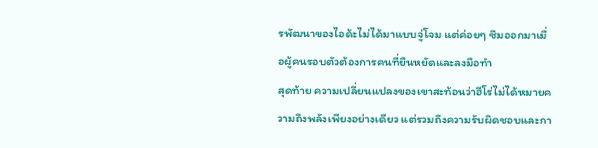รพัฒนาของไอด้ะไม่ได้มาแบบจู่โจม แต่ค่อยๆ ซึมออกมาเมื่อผู้คนรอบตัวต้องการคนที่ยืนหยัดและลงมือทำ
สุดท้าย ความเปลี่ยนแปลงของเขาสะท้อนว่าฮีโร่ไม่ได้หมายความถึงพลังเพียงอย่างเดียว แต่รวมถึงความรับผิดชอบและกา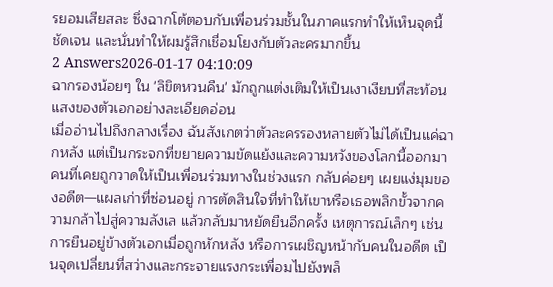รยอมเสียสละ ซึ่งฉากโต้ตอบกับเพื่อนร่วมชั้นในภาคแรกทำให้เห็นจุดนี้ชัดเจน และนั่นทำให้ผมรู้สึกเชื่อมโยงกับตัวละครมากขึ้น
2 Answers2026-01-17 04:10:09
ฉากรองน้อยๆ ใน 'ลิขิตหวนคืน' มักถูกแต่งเติมให้เป็นเงาเงียบที่สะท้อนแสงของตัวเอกอย่างละเอียดอ่อน
เมื่ออ่านไปถึงกลางเรื่อง ฉันสังเกตว่าตัวละครรองหลายตัวไม่ได้เป็นแค่ฉากหลัง แต่เป็นกระจกที่ขยายความขัดแย้งและความหวังของโลกนี้ออกมา คนที่เคยถูกวาดให้เป็นเพื่อนร่วมทางในช่วงแรก กลับค่อยๆ เผยแง่มุมของอดีต—แผลเก่าที่ซ่อนอยู่ การตัดสินใจที่ทำให้เขาหรือเธอพลิกขั้วจากความกล้าไปสู่ความลังเล แล้วกลับมาหยัดยืนอีกครั้ง เหตุการณ์เล็กๆ เช่น การยืนอยู่ข้างตัวเอกเมื่อถูกหักหลัง หรือการเผชิญหน้ากับคนในอดีต เป็นจุดเปลี่ยนที่สว่างและกระจายแรงกระเพื่อมไปยังพล็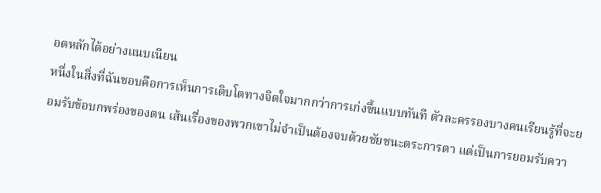อตหลักได้อย่างแนบเนียน
หนึ่งในสิ่งที่ฉันชอบคือการเห็นการเติบโตทางจิตใจมากกว่าการเก่งขึ้นแบบทันที ตัวละครรองบางคนเรียนรู้ที่จะยอมรับข้อบกพร่องของตน เส้นเรื่องของพวกเขาไม่จำเป็นต้องจบด้วยชัยชนะตระการตา แต่เป็นการยอมรับควา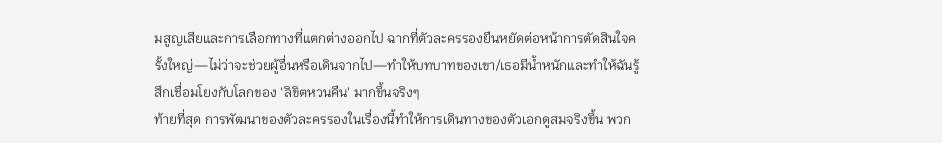มสูญเสียและการเลือกทางที่แตกต่างออกไป ฉากที่ตัวละครรองยืนหยัดต่อหน้าการตัดสินใจครั้งใหญ่—ไม่ว่าจะช่วยผู้อื่นหรือเดินจากไป—ทำให้บทบาทของเขา/เธอมีน้ำหนักและทำให้ฉันรู้สึกเชื่อมโยงกับโลกของ 'ลิขิตหวนคืน' มากขึ้นจริงๆ
ท้ายที่สุด การพัฒนาของตัวละครรองในเรื่องนี้ทำให้การเดินทางของตัวเอกดูสมจริงขึ้น พวก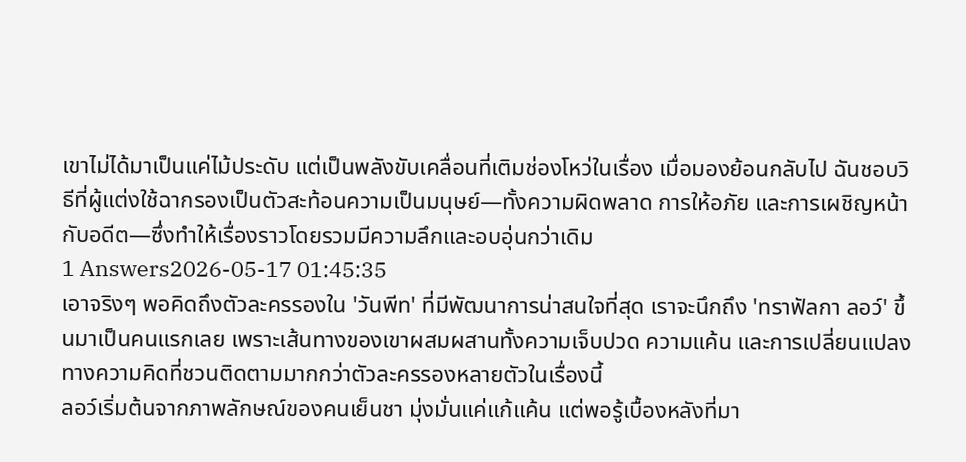เขาไม่ได้มาเป็นแค่ไม้ประดับ แต่เป็นพลังขับเคลื่อนที่เติมช่องโหว่ในเรื่อง เมื่อมองย้อนกลับไป ฉันชอบวิธีที่ผู้แต่งใช้ฉากรองเป็นตัวสะท้อนความเป็นมนุษย์—ทั้งความผิดพลาด การให้อภัย และการเผชิญหน้ากับอดีต—ซึ่งทำให้เรื่องราวโดยรวมมีความลึกและอบอุ่นกว่าเดิม
1 Answers2026-05-17 01:45:35
เอาจริงๆ พอคิดถึงตัวละครรองใน 'วันพีท' ที่มีพัฒนาการน่าสนใจที่สุด เราจะนึกถึง 'ทราฟัลกา ลอว์' ขึ้นมาเป็นคนแรกเลย เพราะเส้นทางของเขาผสมผสานทั้งความเจ็บปวด ความแค้น และการเปลี่ยนแปลงทางความคิดที่ชวนติดตามมากกว่าตัวละครรองหลายตัวในเรื่องนี้
ลอว์เริ่มต้นจากภาพลักษณ์ของคนเย็นชา มุ่งมั่นแค่แก้แค้น แต่พอรู้เบื้องหลังที่มา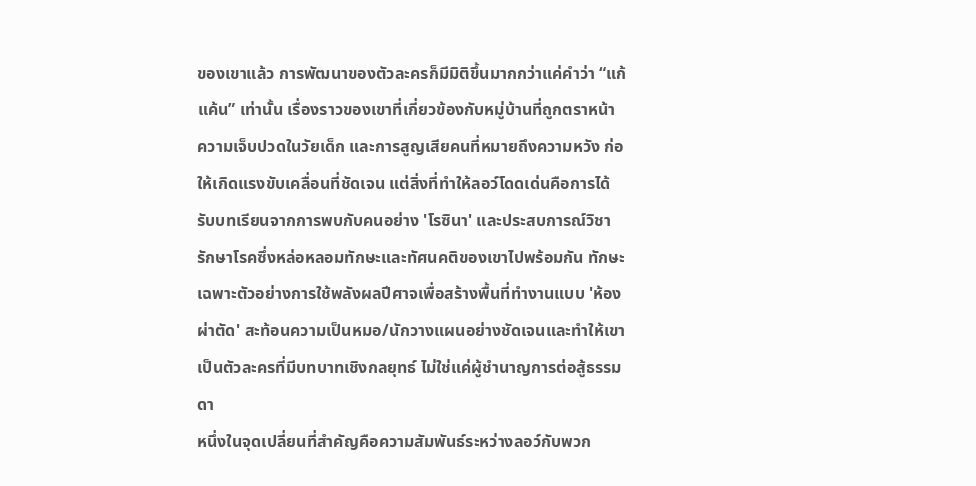ของเขาแล้ว การพัฒนาของตัวละครก็มีมิติขึ้นมากกว่าแค่คำว่า “แก้แค้น” เท่านั้น เรื่องราวของเขาที่เกี่ยวข้องกับหมู่บ้านที่ถูกตราหน้า ความเจ็บปวดในวัยเด็ก และการสูญเสียคนที่หมายถึงความหวัง ก่อให้เกิดแรงขับเคลื่อนที่ชัดเจน แต่สิ่งที่ทำให้ลอว์โดดเด่นคือการได้รับบทเรียนจากการพบกับคนอย่าง 'โรซินา' และประสบการณ์วิชารักษาโรคซึ่งหล่อหลอมทักษะและทัศนคติของเขาไปพร้อมกัน ทักษะเฉพาะตัวอย่างการใช้พลังผลปีศาจเพื่อสร้างพื้นที่ทำงานแบบ 'ห้องผ่าตัด' สะท้อนความเป็นหมอ/นักวางแผนอย่างชัดเจนและทำให้เขาเป็นตัวละครที่มีบทบาทเชิงกลยุทธ์ ไม่ใช่แค่ผู้ชำนาญการต่อสู้ธรรมดา
หนึ่งในจุดเปลี่ยนที่สำคัญคือความสัมพันธ์ระหว่างลอว์กับพวก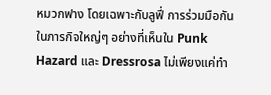หมวกฟาง โดยเฉพาะกับลูฟี่ การร่วมมือกันในภารกิจใหญ่ๆ อย่างที่เห็นใน Punk Hazard และ Dressrosa ไม่เพียงแค่ทำ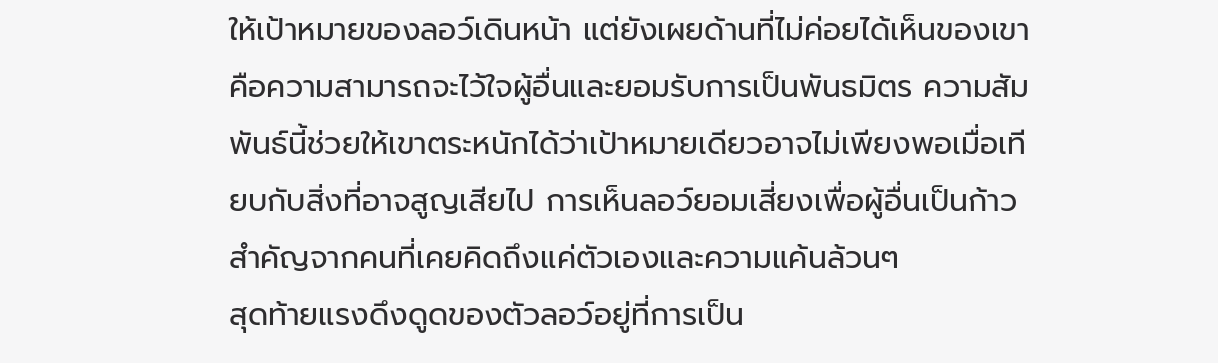ให้เป้าหมายของลอว์เดินหน้า แต่ยังเผยด้านที่ไม่ค่อยได้เห็นของเขา คือความสามารถจะไว้ใจผู้อื่นและยอมรับการเป็นพันธมิตร ความสัมพันธ์นี้ช่วยให้เขาตระหนักได้ว่าเป้าหมายเดียวอาจไม่เพียงพอเมื่อเทียบกับสิ่งที่อาจสูญเสียไป การเห็นลอว์ยอมเสี่ยงเพื่อผู้อื่นเป็นก้าวสำคัญจากคนที่เคยคิดถึงแค่ตัวเองและความแค้นล้วนๆ
สุดท้ายแรงดึงดูดของตัวลอว์อยู่ที่การเป็น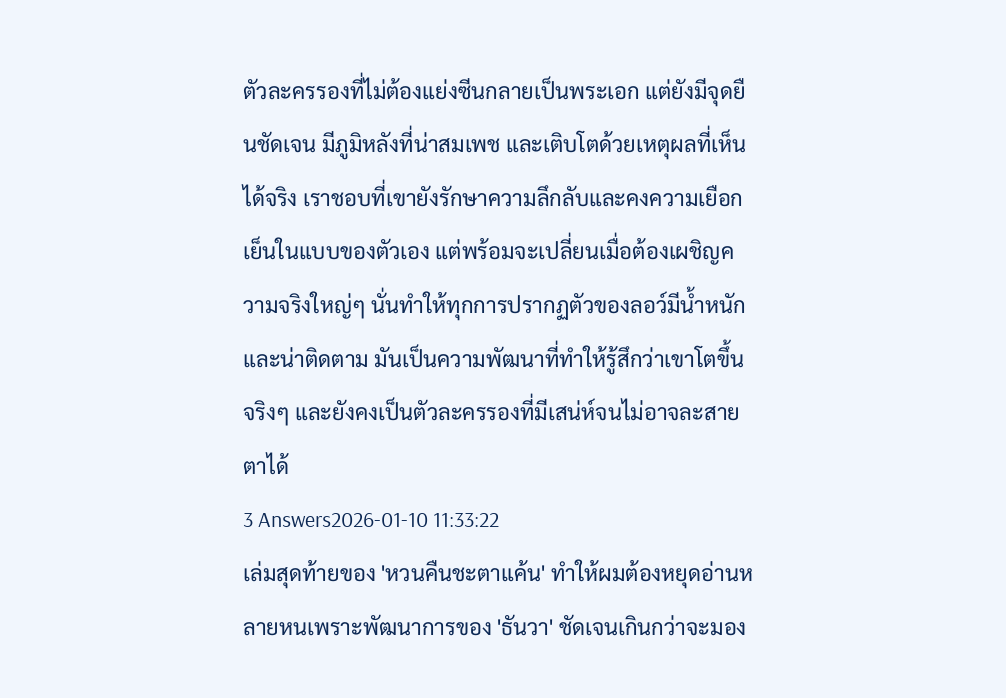ตัวละครรองที่ไม่ต้องแย่งซีนกลายเป็นพระเอก แต่ยังมีจุดยืนชัดเจน มีภูมิหลังที่น่าสมเพช และเติบโตด้วยเหตุผลที่เห็นได้จริง เราชอบที่เขายังรักษาความลึกลับและคงความเยือกเย็นในแบบของตัวเอง แต่พร้อมจะเปลี่ยนเมื่อต้องเผชิญความจริงใหญ่ๆ นั่นทำให้ทุกการปรากฏตัวของลอว์มีน้ำหนักและน่าติดตาม มันเป็นความพัฒนาที่ทำให้รู้สึกว่าเขาโตขึ้นจริงๆ และยังคงเป็นตัวละครรองที่มีเสน่ห์จนไม่อาจละสายตาได้
3 Answers2026-01-10 11:33:22
เล่มสุดท้ายของ 'หวนคืนชะตาแค้น' ทำให้ผมต้องหยุดอ่านหลายหนเพราะพัฒนาการของ 'ธันวา' ชัดเจนเกินกว่าจะมอง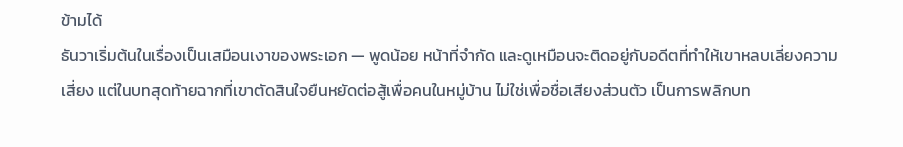ข้ามได้
ธันวาเริ่มต้นในเรื่องเป็นเสมือนเงาของพระเอก — พูดน้อย หน้าที่จำกัด และดูเหมือนจะติดอยู่กับอดีตที่ทำให้เขาหลบเลี่ยงความเสี่ยง แต่ในบทสุดท้ายฉากที่เขาตัดสินใจยืนหยัดต่อสู้เพื่อคนในหมู่บ้าน ไม่ใช่เพื่อชื่อเสียงส่วนตัว เป็นการพลิกบท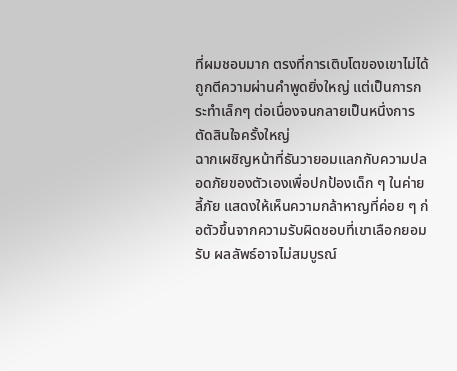ที่ผมชอบมาก ตรงที่การเติบโตของเขาไม่ได้ถูกตีความผ่านคำพูดยิ่งใหญ่ แต่เป็นการกระทำเล็กๆ ต่อเนื่องจนกลายเป็นหนึ่งการตัดสินใจครั้งใหญ่
ฉากเผชิญหน้าที่ธันวายอมแลกกับความปลอดภัยของตัวเองเพื่อปกป้องเด็ก ๆ ในค่ายลี้ภัย แสดงให้เห็นความกล้าหาญที่ค่อย ๆ ก่อตัวขึ้นจากความรับผิดชอบที่เขาเลือกยอมรับ ผลลัพธ์อาจไม่สมบูรณ์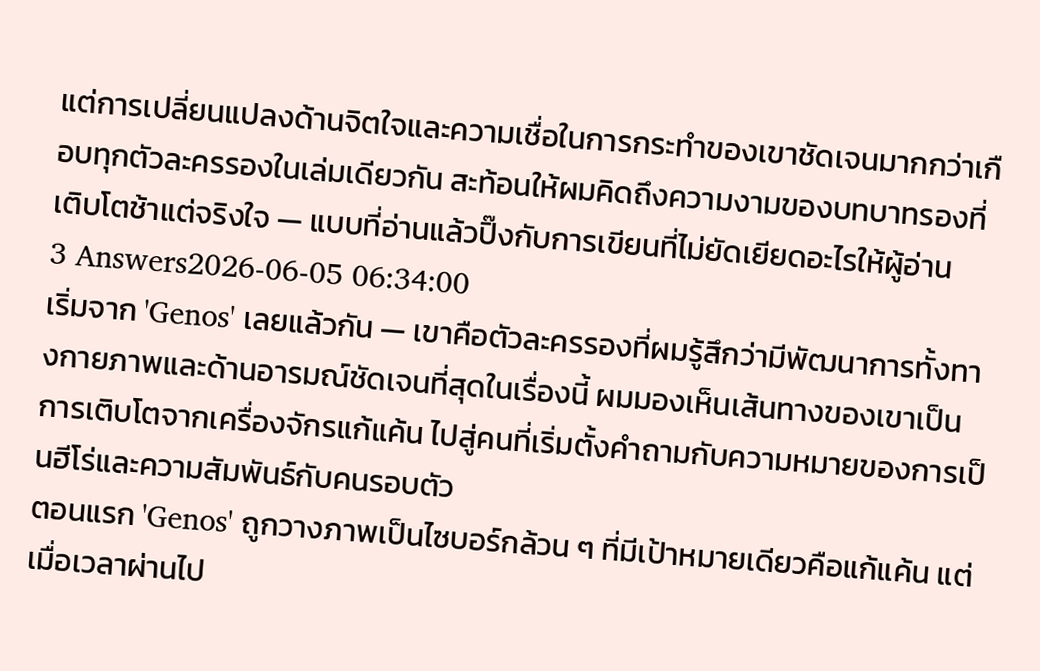แต่การเปลี่ยนแปลงด้านจิตใจและความเชื่อในการกระทำของเขาชัดเจนมากกว่าเกือบทุกตัวละครรองในเล่มเดียวกัน สะท้อนให้ผมคิดถึงความงามของบทบาทรองที่เติบโตช้าแต่จริงใจ — แบบที่อ่านแล้วปิ๊งกับการเขียนที่ไม่ยัดเยียดอะไรให้ผู้อ่าน
3 Answers2026-06-05 06:34:00
เริ่มจาก 'Genos' เลยแล้วกัน — เขาคือตัวละครรองที่ผมรู้สึกว่ามีพัฒนาการทั้งทางกายภาพและด้านอารมณ์ชัดเจนที่สุดในเรื่องนี้ ผมมองเห็นเส้นทางของเขาเป็นการเติบโตจากเครื่องจักรแก้แค้น ไปสู่คนที่เริ่มตั้งคำถามกับความหมายของการเป็นฮีโร่และความสัมพันธ์กับคนรอบตัว
ตอนแรก 'Genos' ถูกวางภาพเป็นไซบอร์กล้วน ๆ ที่มีเป้าหมายเดียวคือแก้แค้น แต่เมื่อเวลาผ่านไป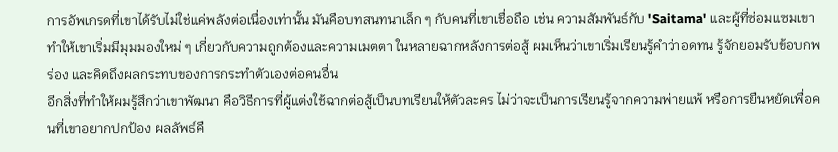การอัพเกรดที่เขาได้รับไม่ใช่แค่พลังต่อเนื่องเท่านั้น มันคือบทสนทนาเล็ก ๆ กับคนที่เขาเชื่อถือ เช่น ความสัมพันธ์กับ 'Saitama' และผู้ที่ซ่อมแซมเขา ทำให้เขาเริ่มมีมุมมองใหม่ ๆ เกี่ยวกับความถูกต้องและความเมตตา ในหลายฉากหลังการต่อสู้ ผมเห็นว่าเขาเริ่มเรียนรู้คำว่าอดทน รู้จักยอมรับข้อบกพร่อง และคิดถึงผลกระทบของการกระทำตัวเองต่อคนอื่น
อีกสิ่งที่ทำให้ผมรู้สึกว่าเขาพัฒนา คือวิธีการที่ผู้แต่งใช้ฉากต่อสู้เป็นบทเรียนให้ตัวละคร ไม่ว่าจะเป็นการเรียนรู้จากความพ่ายแพ้ หรือการยืนหยัดเพื่อคนที่เขาอยากปกป้อง ผลลัพธ์คื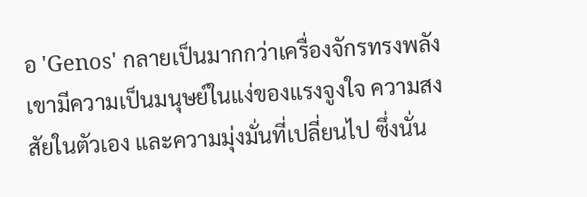อ 'Genos' กลายเป็นมากกว่าเครื่องจักรทรงพลัง เขามีความเป็นมนุษย์ในแง่ของแรงจูงใจ ความสงสัยในตัวเอง และความมุ่งมั่นที่เปลี่ยนไป ซึ่งนั่น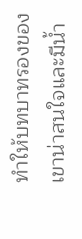ทำให้บทบาทรองของเขาน่าสนใจและมีน้ำ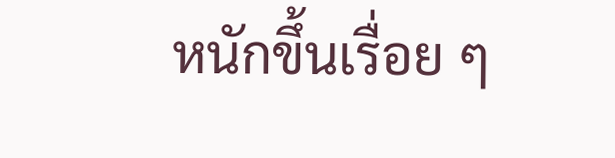หนักขึ้นเรื่อย ๆ